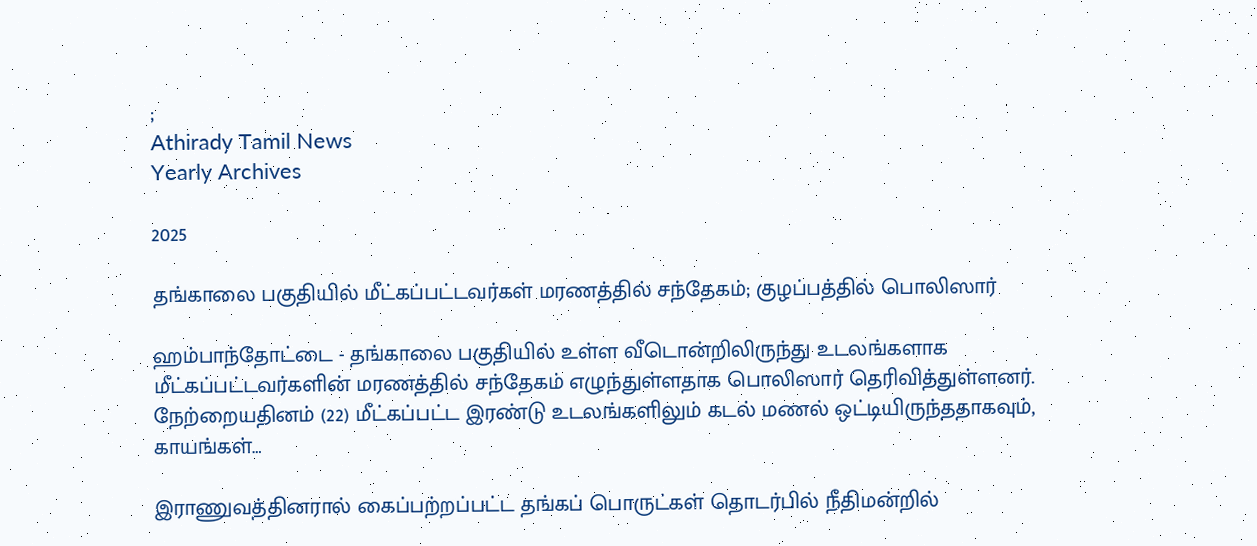;
Athirady Tamil News
Yearly Archives

2025

தங்காலை பகுதியில் மீட்கப்பட்டவர்கள் மரணத்தில் சந்தேகம்; குழப்பத்தில் பொலிஸார்

ஹம்பாந்தோட்டை - தங்காலை பகுதியில் உள்ள வீடொன்றிலிருந்து உடலங்களாக மீட்கப்பட்டவர்களின் மரணத்தில் சந்தேகம் எழுந்துள்ளதாக பொலிஸார் தெரிவித்துள்ளனர். நேற்றையதினம் (22) மீட்கப்பட்ட இரண்டு உடலங்களிலும் கடல் மணல் ஒட்டியிருந்ததாகவும், காயங்கள்…

இராணுவத்தினரால் கைப்பற்றப்பட்ட தங்கப் பொருட்கள் தொடர்பில் நீதிமன்றில்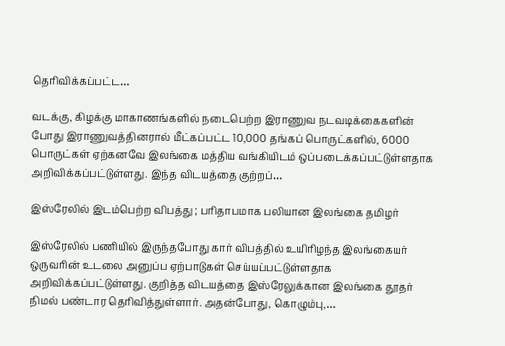தெரிவிக்கப்பட்ட…

வடக்கு, கிழக்கு மாகாணங்களில் நடைபெற்ற இராணுவ நடவடிக்கைகளின் போது இராணுவத்தினரால் மீட்கப்பட்ட 10,000 தங்கப் பொருட்களில், 6000 பொருட்கள் ஏற்கனவே இலங்கை மத்திய வங்கியிடம் ஒப்படைக்கப்பட்டுள்ளதாக அறிவிக்கப்பட்டுள்ளது. இந்த விடயத்தை குற்றப்…

இஸ்ரேலில் இடம்பெற்ற விபத்து ; பரிதாபமாக பலியான இலங்கை தமிழர்

இஸ்ரேலில் பணியில் இருந்தபோது கார் விபத்தில் உயிரிழந்த இலங்கையர் ஒருவரின் உடலை அனுப்ப ஏற்பாடுகள் செய்யப்பட்டுள்ளதாக அறிவிக்கப்பட்டுள்ளது. குறித்த விடயத்தை இஸ்ரேலுக்கான இலங்கை தூதர் நிமல் பண்டார தெரிவித்துள்ளார். அதன்போது, கொழும்பு,…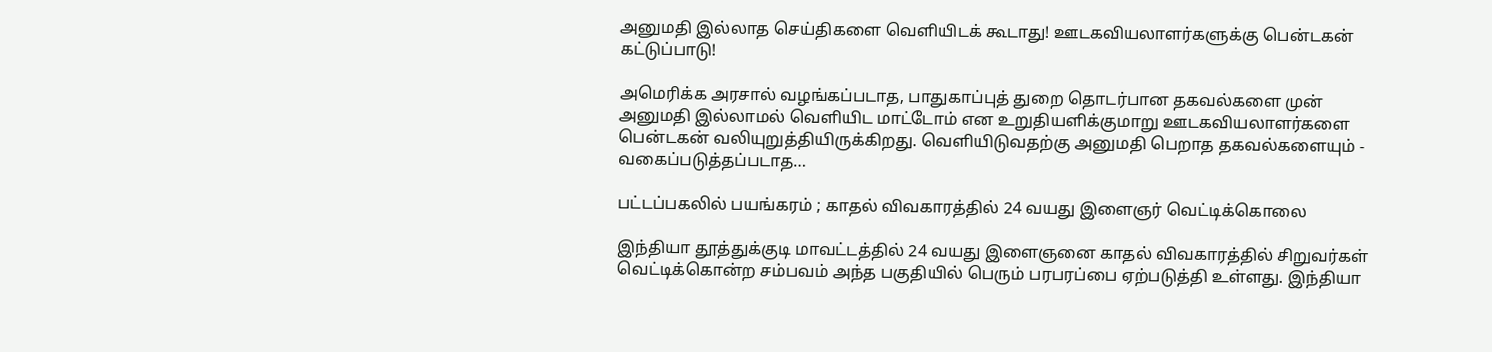அனுமதி இல்லாத செய்திகளை வெளியிடக் கூடாது! ஊடகவியலாளர்களுக்கு பென்டகன் கட்டுப்பாடு!

அமெரிக்க அரசால் வழங்கப்படாத, பாதுகாப்புத் துறை தொடர்பான தகவல்களை முன் அனுமதி இல்லாமல் வெளியிட மாட்டோம் என உறுதியளிக்குமாறு ஊடகவியலாளர்களை பென்டகன் வலியுறுத்தியிருக்கிறது. வெளியிடுவதற்கு அனுமதி பெறாத தகவல்களையும் - வகைப்படுத்தப்படாத…

பட்டப்பகலில் பயங்கரம் ; காதல் விவகாரத்தில் 24 வயது இளைஞர் வெட்டிக்கொலை

இந்தியா தூத்துக்குடி மாவட்டத்தில் 24 வயது இளைஞனை காதல் விவகாரத்தில் சிறுவர்கள் வெட்டிக்கொன்ற சம்பவம் அந்த பகுதியில் பெரும் பரபரப்பை ஏற்படுத்தி உள்ளது. இந்தியா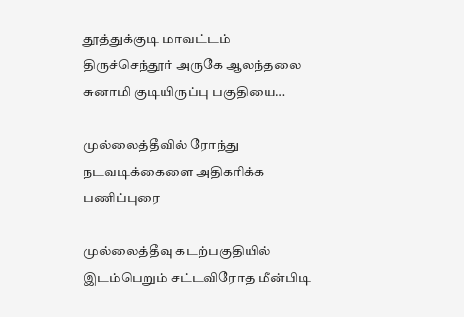தூத்துக்குடி மாவட்டம் திருச்செந்தூர் அருகே ஆலந்தலை சுனாமி குடியிருப்பு பகுதியை…

முல்லைத்தீவில் ரோந்து நடவடிக்கைளை அதிகரிக்க பணிப்புரை

முல்லைத்தீவு கடற்பகுதியில் இடம்பெறும் சட்டவிரோத மீன்பிடி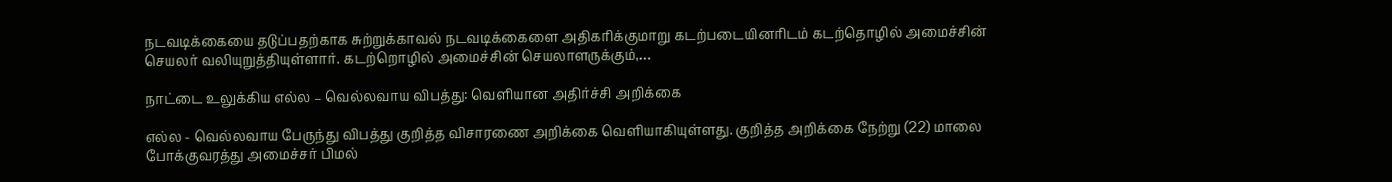நடவடிக்கையை தடுப்பதற்காக சுற்றுக்காவல் நடவடிக்கைளை அதிகரிக்குமாறு கடற்படையினரிடம் கடற்தொழில் அமைச்சின் செயலர் வலியுறுத்தியுள்ளார். கடற்றொழில் அமைச்சின் செயலாளருக்கும்,…

நாட்டை உலுக்கிய எல்ல – வெல்லவாய விபத்து: வெளியான அதிர்ச்சி அறிக்கை

எல்ல - வெல்லவாய பேருந்து விபத்து குறித்த விசாரணை அறிக்கை வெளியாகியுள்ளது. குறித்த அறிக்கை நேற்று (22) மாலை போக்குவரத்து அமைச்சர் பிமல்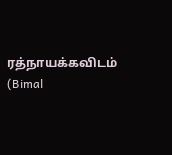ரத்நாயக்கவிடம் (Bimal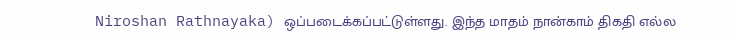Niroshan Rathnayaka) ஒப்படைக்கப்பட்டுள்ளது. இந்த மாதம் நான்காம் திகதி எல்ல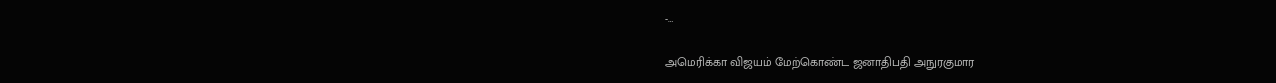-…

அமெரிக்கா விஜயம் மேற்கொண்ட ஜனாதிபதி அநுரகுமார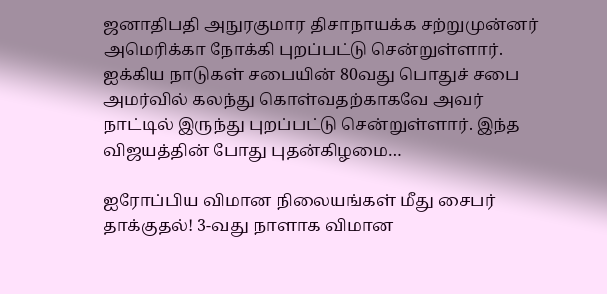ஜனாதிபதி அநுரகுமார திசாநாயக்க சற்றுமுன்னர் அமெரிக்கா நோக்கி புறப்பட்டு சென்றுள்ளார். ஐக்கிய நாடுகள் சபையின் 80வது பொதுச் சபை அமர்வில் கலந்து கொள்வதற்காகவே அவர் நாட்டில் இருந்து புறப்பட்டு சென்றுள்ளார். இந்த விஜயத்தின் போது புதன்கிழமை…

ஐரோப்பிய விமான நிலையங்கள் மீது சைபர் தாக்குதல்! 3-வது நாளாக விமான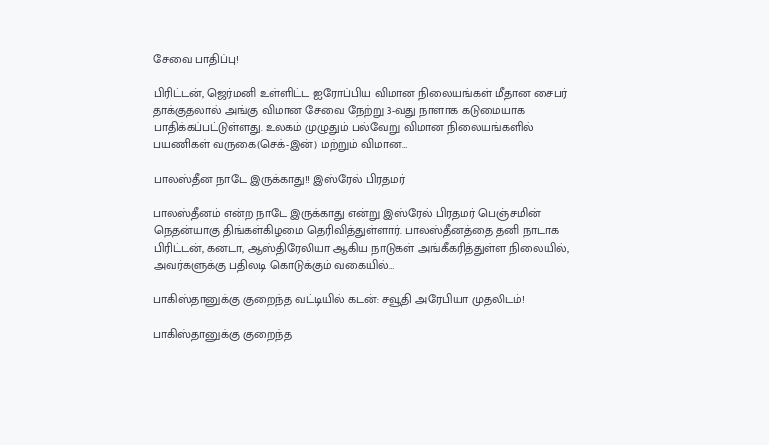சேவை பாதிப்பு!

பிரிட்டன், ஜெர்மனி உள்ளிட்ட ஐரோப்பிய விமான நிலையங்கள் மீதான சைபர் தாக்குதலால் அங்கு விமான சேவை நேற்று 3-வது நாளாக கடுமையாக பாதிக்கப்பட்டுள்ளது. உலகம் முழுதும் பல்வேறு விமான நிலையங்களில் பயணிகள் வருகை(செக்-இன்) மற்றும் விமான…

பாலஸ்தீன நாடே இருக்காது!! இஸ்ரேல் பிரதமர்

பாலஸ்தீனம் என்ற நாடே இருக்காது என்று இஸ்ரேல் பிரதமர் பெஞ்சமின் நெதன்யாகு திங்கள்கிழமை தெரிவித்துள்ளார். பாலஸ்தீனத்தை தனி நாடாக பிரிட்டன், கனடா, ஆஸ்திரேலியா ஆகிய நாடுகள் அங்கீகரித்துள்ள நிலையில், அவர்களுக்கு பதிலடி கொடுக்கும் வகையில்…

பாகிஸ்தானுக்கு குறைந்த வட்டியில் கடன்: சவூதி அரேபியா முதலிடம்!

பாகிஸ்தானுக்கு குறைந்த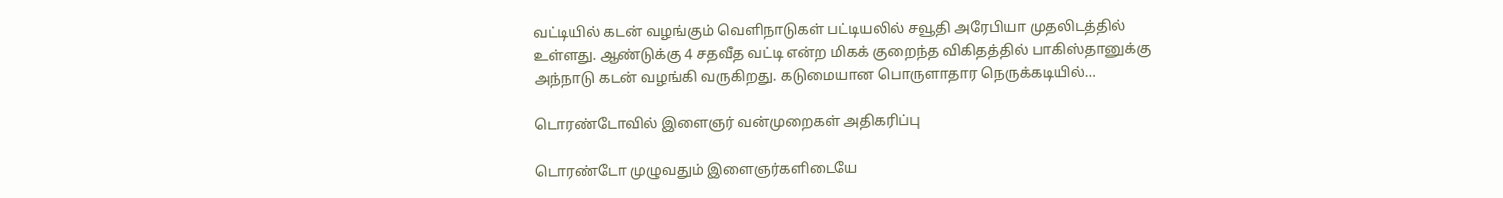வட்டியில் கடன் வழங்கும் வெளிநாடுகள் பட்டியலில் சவூதி அரேபியா முதலிடத்தில் உள்ளது. ஆண்டுக்கு 4 சதவீத வட்டி என்ற மிகக் குறைந்த விகிதத்தில் பாகிஸ்தானுக்கு அந்நாடு கடன் வழங்கி வருகிறது. கடுமையான பொருளாதார நெருக்கடியில்…

டொரண்டோவில் இளைஞர் வன்முறைகள் அதிகரிப்பு

டொரண்டோ முழுவதும் இளைஞர்களிடையே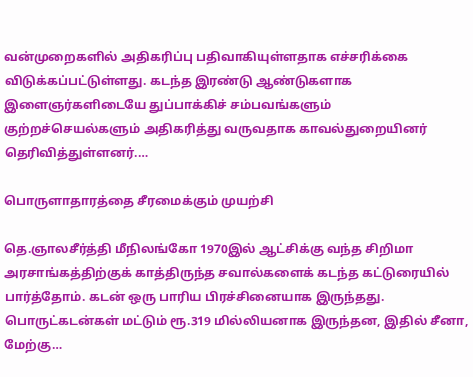வன்முறைகளில் அதிகரிப்பு பதிவாகியுள்ளதாக எச்சரிக்கை விடுக்கப்பட்டுள்ளது. கடந்த இரண்டு ஆண்டுகளாக இளைஞர்களிடையே துப்பாக்கிச் சம்பவங்களும் குற்றச்செயல்களும் அதிகரித்து வருவதாக காவல்துறையினர் தெரிவித்துள்ளனர்.…

பொருளாதாரத்தை சீரமைக்கும் முயற்சி

தெ.ஞாலசீர்த்தி மீநிலங்கோ 1970இல் ஆட்சிக்கு வந்த சிறிமா அரசாங்கத்திற்குக் காத்திருந்த சவால்களைக் கடந்த கட்டுரையில் பார்த்தோம். கடன் ஒரு பாரிய பிரச்சினையாக இருந்தது. பொருட்கடன்கள் மட்டும் ரூ.319 மில்லியனாக இருந்தன, இதில் சீனா, மேற்கு…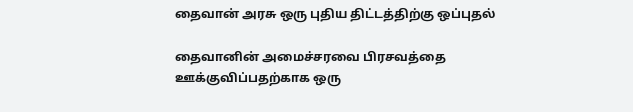தைவான் அரசு ஒரு புதிய திட்டத்திற்கு ஒப்புதல்

தைவானின் அமைச்சரவை பிரசவத்தை ஊக்குவிப்பதற்காக ஒரு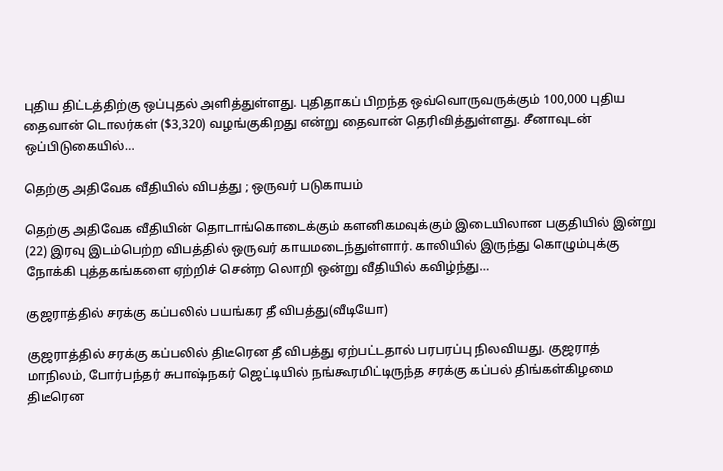புதிய திட்டத்திற்கு ஒப்புதல் அளித்துள்ளது. புதிதாகப் பிறந்த ஒவ்வொருவருக்கும் 100,000 புதிய தைவான் டொலர்கள் ($3,320) வழங்குகிறது என்று தைவான் தெரிவித்துள்ளது. சீனாவுடன் ஒப்பிடுகையில்…

தெற்கு அதிவேக வீதியில் விபத்து ; ஒருவர் படுகாயம்

தெற்கு அதிவேக வீதியின் தொடாங்கொடைக்கும் களனிகமவுக்கும் இடையிலான பகுதியில் இன்று (22) இரவு இடம்பெற்ற விபத்தில் ஒருவர் காயமடைந்துள்ளார். காலியில் இருந்து கொழும்புக்கு நோக்கி புத்தகங்களை ஏற்றிச் சென்ற லொறி ஒன்று வீதியில் கவிழ்ந்து…

குஜராத்தில் சரக்கு கப்பலில் பயங்கர தீ விபத்து(வீடியோ)

குஜராத்தில் சரக்கு கப்பலில் திடீரென தீ விபத்து ஏற்பட்டதால் பரபரப்பு நிலவியது. குஜராத் மாநிலம், போர்பந்தர் சுபாஷ்நகர் ஜெட்டியில் நங்கூரமிட்டிருந்த சரக்கு கப்பல் திங்கள்கிழமை திடீரென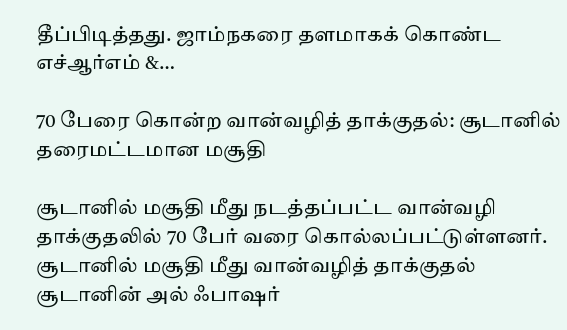தீப்பிடித்தது. ஜாம்நகரை தளமாகக் கொண்ட எச்ஆர்எம் &…

70 பேரை கொன்ற வான்வழித் தாக்குதல்: சூடானில் தரைமட்டமான மசூதி

சூடானில் மசூதி மீது நடத்தப்பட்ட வான்வழி தாக்குதலில் 70 பேர் வரை கொல்லப்பட்டுள்ளனர். சூடானில் மசூதி மீது வான்வழித் தாக்குதல் சூடானின் அல் ஃபாஷர்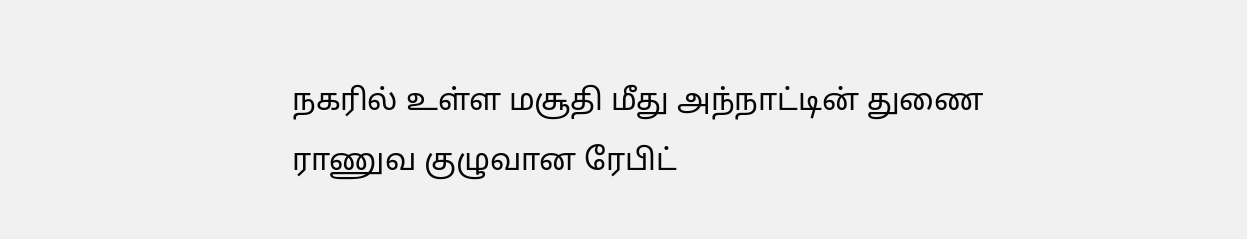நகரில் உள்ள மசூதி மீது அந்நாட்டின் துணை ராணுவ குழுவான ரேபிட்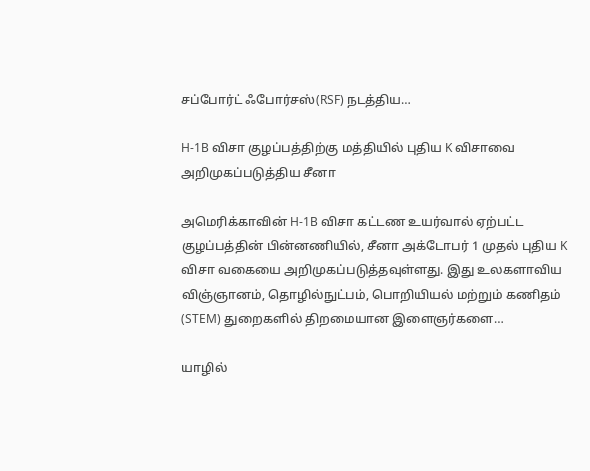சப்போர்ட் ஃபோர்சஸ்(RSF) நடத்திய…

H-1B விசா குழப்பத்திற்கு மத்தியில் புதிய K விசாவை அறிமுகப்படுத்திய சீனா

அமெரிக்காவின் H-1B விசா கட்டண உயர்வால் ஏற்பட்ட குழப்பத்தின் பின்னணியில், சீனா அக்டோபர் 1 முதல் புதிய K விசா வகையை அறிமுகப்படுத்தவுள்ளது. இது உலகளாவிய விஞ்ஞானம், தொழில்நுட்பம், பொறியியல் மற்றும் கணிதம் (STEM) துறைகளில் திறமையான இளைஞர்களை…

யாழில்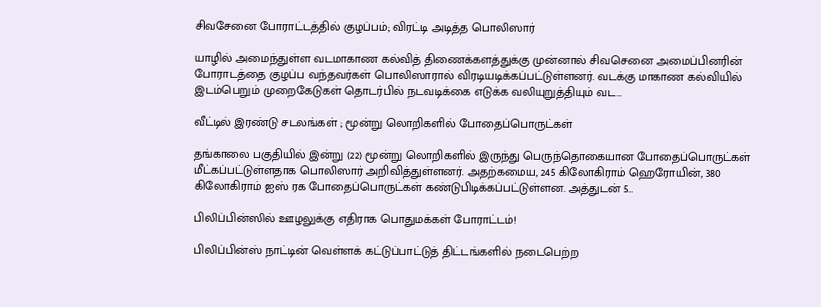சிவசேனை போராட்டத்தில் குழப்பம்; விரட்டி அடித்த பொலிஸார்

யாழில் அமைந்துள்ள வடமாகாண கல்வித் திணைக்களத்துக்கு முன்னால் சிவசெனை அமைப்பினரின் போராடத்தை குழப்ப வந்தவர்கள் பொலிஸாரால் விரடியடிக்கப்பட்டுள்ளனர். வடக்கு மாகாண கல்வியில் இடம்பெறும் முறைகேடுகள் தொடர்பில் நடவடிக்கை எடுக்க வலியுறுத்தியும் வட…

வீட்டில் இரண்டு சடலங்கள் ; மூன்று லொறிகளில் போதைப்பொருட்கள்

தங்காலை பகுதியில் இன்று (22) மூன்று லொறிகளில் இருந்து பெருந்தொகையான போதைப்பொருட்கள் மீட்கப்பட்டுள்ளதாக பொலிஸார் அறிவித்துள்ளனர். அதற்கமைய, 245 கிலோகிராம் ஹெரோயின், 380 கிலோகிராம் ஐஸ் ரக போதைப்பொருட்கள் கண்டுபிடிக்கப்பட்டுள்ளன. அத்துடன் 5…

பிலிப்பின்ஸில் ஊழலுக்கு எதிராக பொதுமக்கள் போராட்டம்!

பிலிப்பின்ஸ் நாட்டின் வெள்ளக் கட்டுப்பாட்டுத் திட்டங்களில் நடைபெற்ற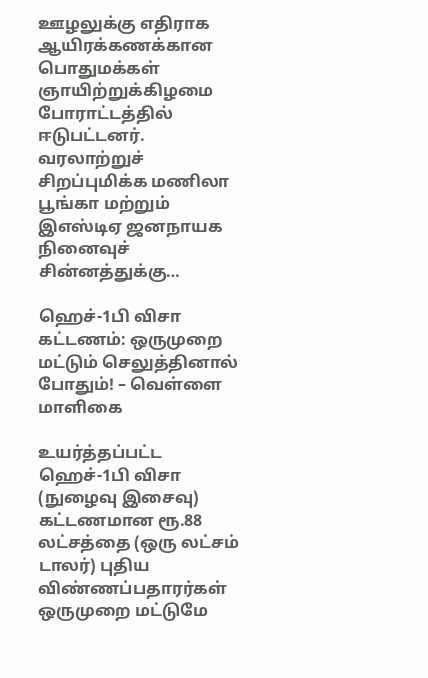ஊழலுக்கு எதிராக ஆயிரக்கணக்கான பொதுமக்கள் ஞாயிற்றுக்கிழமை போராட்டத்தில் ஈடுபட்டனர். வரலாற்றுச் சிறப்புமிக்க மணிலா பூங்கா மற்றும் இஎஸ்டிஏ ஜனநாயக நினைவுச் சின்னத்துக்கு…

ஹெச்-1பி விசா கட்டணம்: ஒருமுறை மட்டும் செலுத்தினால் போதும்! – வெள்ளை மாளிகை

உயர்த்தப்பட்ட ஹெச்-1பி விசா (நுழைவு இசைவு) கட்டணமான ரூ.88 லட்சத்தை (ஒரு லட்சம் டாலர்) புதிய விண்ணப்பதாரர்கள் ஒருமுறை மட்டுமே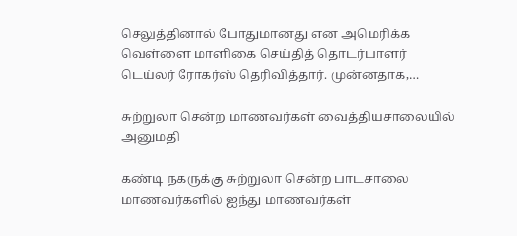செலுத்தினால் போதுமானது என அமெரிக்க வெள்ளை மாளிகை செய்தித் தொடர்பாளர் டெய்லர் ரோகர்ஸ் தெரிவித்தார். முன்னதாக,…

சுற்றுலா சென்ற மாணவர்கள் வைத்தியசாலையில் அனுமதி

கண்டி நகருக்கு சுற்றுலா சென்ற பாடசாலை மாணவர்களில் ஐந்து மாணவர்கள்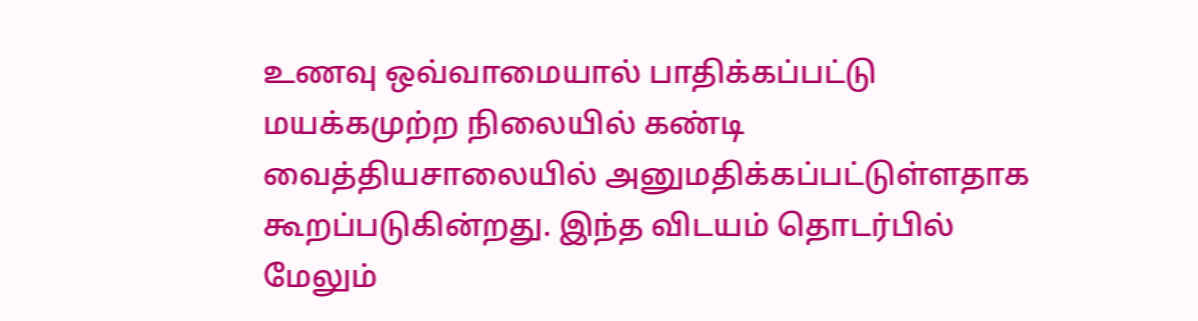உணவு ஒவ்வாமையால் பாதிக்கப்பட்டு மயக்கமுற்ற நிலையில் கண்டி வைத்தியசாலையில் அனுமதிக்கப்பட்டுள்ளதாக கூறப்படுகின்றது. இந்த விடயம் தொடர்பில் மேலும்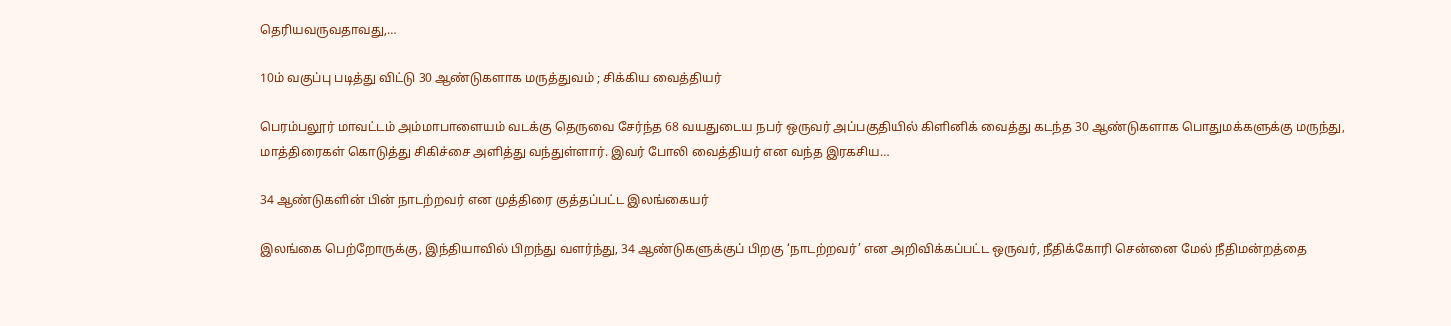தெரியவருவதாவது,…

10ம் வகுப்பு படித்து விட்டு 30 ஆண்டுகளாக மருத்துவம் ; சிக்கிய வைத்தியர்

பெரம்பலூர் மாவட்டம் அம்மாபாளையம் வடக்கு தெருவை சேர்ந்த 68 வயதுடைய நபர் ஒருவர் அப்பகுதியில் கிளினிக் வைத்து கடந்த 30 ஆண்டுகளாக பொதுமக்களுக்கு மருந்து, மாத்திரைகள் கொடுத்து சிகிச்சை அளித்து வந்துள்ளார். இவர் போலி வைத்தியர் என வந்த இரகசிய…

34 ஆண்டுகளின் பின் நாடற்றவர் என முத்திரை குத்தப்பட்ட இலங்கையர்

இலங்கை பெற்றோருக்கு, இந்தியாவில் பிறந்து வளர்ந்து, 34 ஆண்டுகளுக்குப் பிறகு ‘நாடற்றவர்’ என அறிவிக்கப்பட்ட ஒருவர், நீதிக்கோரி சென்னை மேல் நீதிமன்றத்தை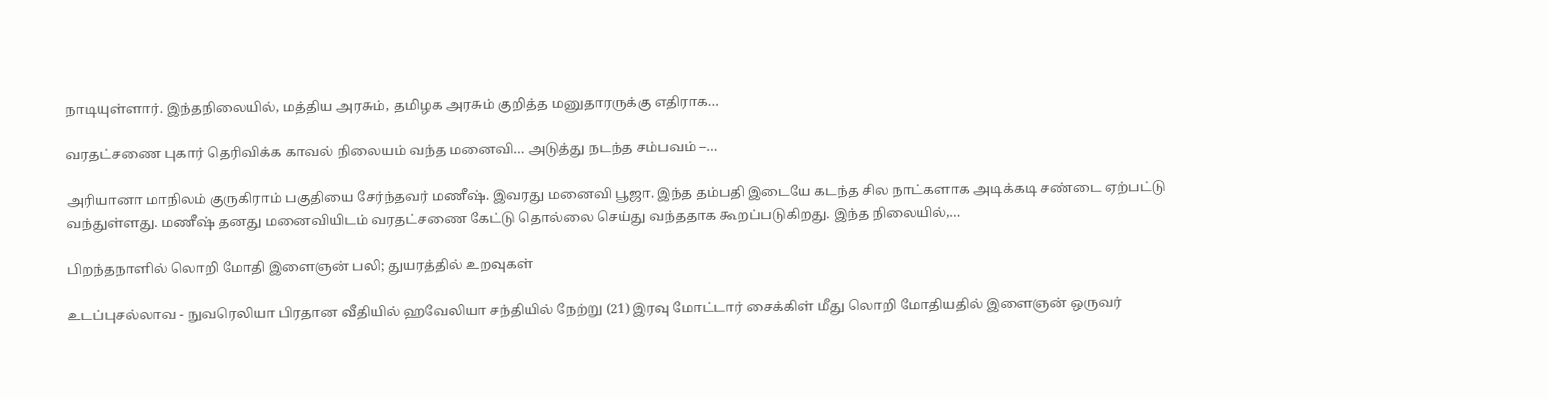நாடியுள்ளார். இந்தநிலையில், மத்திய அரசும், தமிழக அரசும் குறித்த மனுதாரருக்கு எதிராக…

வரதட்சணை புகார் தெரிவிக்க காவல் நிலையம் வந்த மனைவி… அடுத்து நடந்த சம்பவம் –…

அரியானா மாநிலம் குருகிராம் பகுதியை சேர்ந்தவர் மணீஷ். இவரது மனைவி பூஜா. இந்த தம்பதி இடையே கடந்த சில நாட்களாக அடிக்கடி சண்டை ஏற்பட்டு வந்துள்ளது. மணீஷ் தனது மனைவியிடம் வரதட்சணை கேட்டு தொல்லை செய்து வந்ததாக கூறப்படுகிறது. இந்த நிலையில்,…

பிறந்தநாளில் லொறி மோதி இளைஞன் பலி; துயரத்தில் உறவுகள்

உடப்புசல்லாவ - நுவரெலியா பிரதான வீதியில் ஹவேலியா சந்தியில் நேற்று (21) இரவு மோட்டார் சைக்கிள் மீது லொறி மோதியதில் இளைஞன் ஒருவர்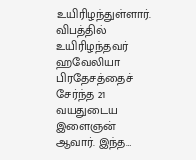உயிரிழந்துள்ளார். விபத்தில் உயிரிழந்தவர் ஹவேலியா பிரதேசத்தைச் சேர்ந்த 21 வயதுடைய இளைஞன் ஆவார். இந்த…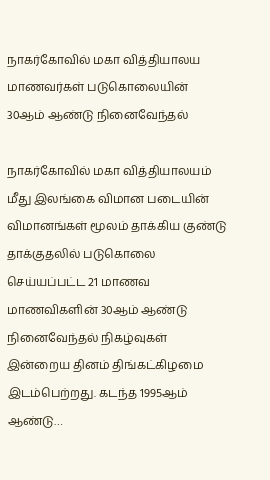நாகர்கோவில் மகா வித்தியாலய மாணவர்கள் படுகொலையின் 30ஆம் ஆண்டு நினைவேந்தல்

நாகர்கோவில் மகா வித்தியாலயம் மீது இலங்கை விமான படையின் விமானங்கள் மூலம் தாக்கிய குண்டு தாக்குதலில் படுகொலை செய்யப்பட்ட 21 மாணவ மாணவிகளின் 30ஆம் ஆண்டு நினைவேந்தல் நிகழ்வுகள் இன்றைய தினம் திங்கட்கிழமை இடம்பெற்றது. கடந்த 1995ஆம் ஆண்டு…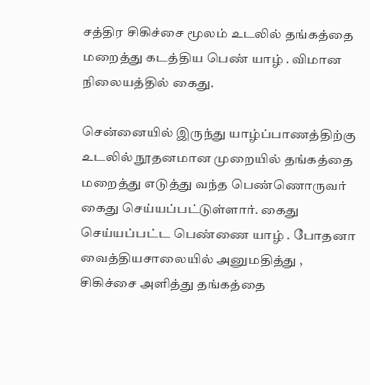சத்திர சிகிச்சை மூலம் உடலில் தங்கத்தை மறைத்து கடத்திய பெண் யாழ் . விமான நிலையத்தில் கைது.

சென்னையில் இருந்து யாழ்ப்பாணத்திற்கு உடலில் நூதனமான முறையில் தங்கத்தை மறைத்து எடுத்து வந்த பெண்ணொருவர் கைது செய்யப்பட்டுள்ளார். கைது செய்யப்பட்ட பெண்ணை யாழ் . போதனா வைத்தியசாலையில் அனுமதித்து , சிகிச்சை அளித்து தங்கத்தை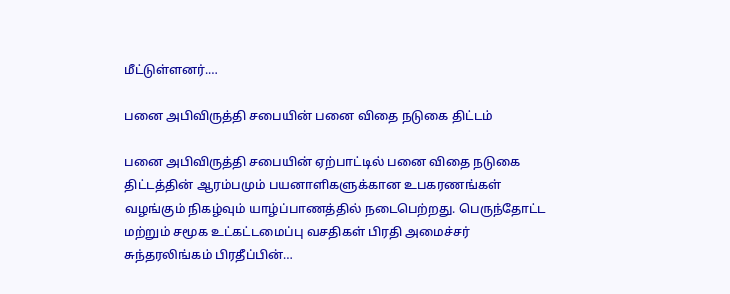மீட்டுள்ளனர்.…

பனை அபிவிருத்தி சபையின் பனை விதை நடுகை திட்டம்

பனை அபிவிருத்தி சபையின் ஏற்பாட்டில் பனை விதை நடுகை திட்டத்தின் ஆரம்பமும் பயனாளிகளுக்கான உபகரணங்கள் வழங்கும் நிகழ்வும் யாழ்ப்பாணத்தில் நடைபெற்றது. பெருந்தோட்ட மற்றும் சமூக உட்கட்டமைப்பு வசதிகள் பிரதி அமைச்சர் சுந்தரலிங்கம் பிரதீப்பின்…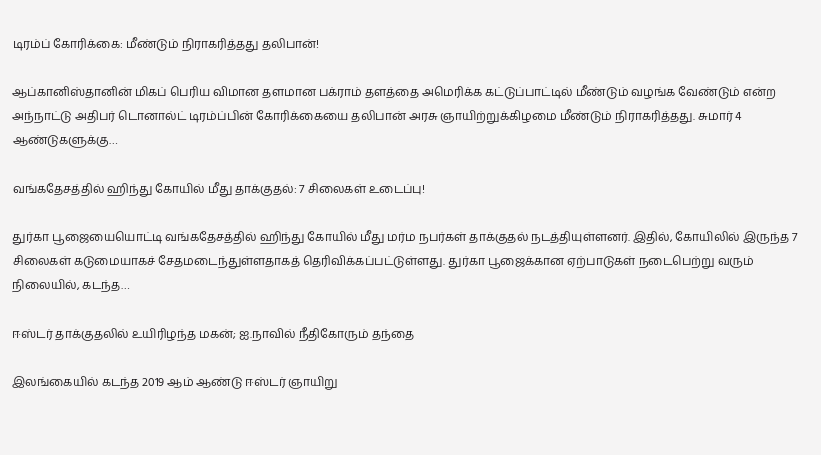டிரம்ப் கோரிக்கை: மீண்டும் நிராகரித்தது தலிபான்!

ஆப்கானிஸ்தானின் மிகப் பெரிய விமான தளமான பக்ராம் தளத்தை அமெரிக்க கட்டுப்பாட்டில் மீண்டும் வழங்க வேண்டும் என்ற அந்நாட்டு அதிபர் டொனால்ட் டிரம்ப்பின் கோரிக்கையை தலிபான் அரசு ஞாயிற்றுக்கிழமை மீண்டும் நிராகரித்தது. சுமார் 4 ஆண்டுகளுக்கு…

வங்கதேசத்தில் ஹிந்து கோயில் மீது தாக்குதல்: 7 சிலைகள் உடைப்பு!

துர்கா பூஜையையொட்டி வங்கதேசத்தில் ஹிந்து கோயில் மீது மர்ம நபர்கள் தாக்குதல் நடத்தியுள்ளனர். இதில், கோயிலில் இருந்த 7 சிலைகள் கடுமையாகச் சேதமடைந்துள்ளதாகத் தெரிவிக்கப்பட்டுள்ளது. துர்கா பூஜைக்கான ஏற்பாடுகள் நடைபெற்று வரும் நிலையில், கடந்த…

ஈஸ்டர் தாக்குதலில் உயிரிழந்த மகன்; ஐ.நாவில் நீதிகோரும் தந்தை

இலங்கையில் கடந்த 2019 ஆம் ஆண்டு ஈஸ்டர் ஞாயிறு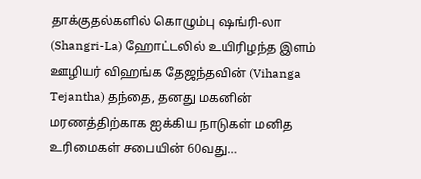தாக்குதல்களில் கொழும்பு ஷங்ரி-லா (Shangri-La) ஹோட்டலில் உயிரிழந்த இளம் ஊழியர் விஹங்க தேஜந்தவின் (Vihanga Tejantha) தந்தை, தனது மகனின் மரணத்திற்காக ஐக்கிய நாடுகள் மனித உரிமைகள் சபையின் 60வது…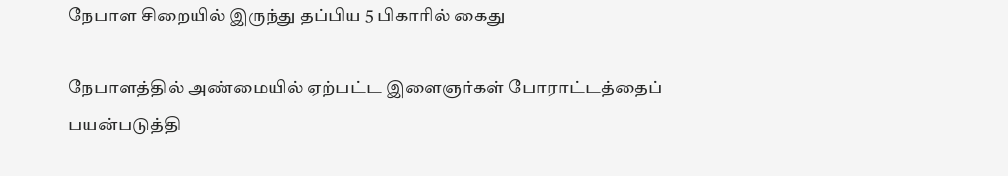நேபாள சிறையில் இருந்து தப்பிய 5 பிகாரில் கைது

நேபாளத்தில் அண்மையில் ஏற்பட்ட இளைஞர்கள் போராட்டத்தைப் பயன்படுத்தி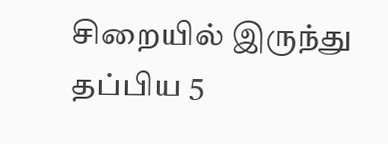சிறையில் இருந்து தப்பிய 5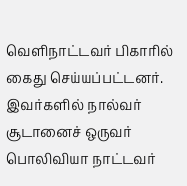வெளிநாட்டவர் பிகாரில் கைது செய்யப்பட்டனர். இவர்களில் நால்வர் சூடானைச் ஒருவர் பொலிவியா நாட்டவர்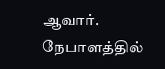ஆவார். நேபாளத்தில்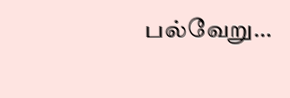பல்வேறு…